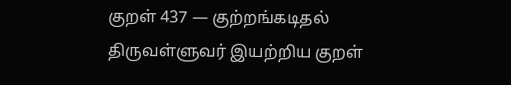குறள் 437 — குற்றங்கடிதல்
திருவள்ளுவர் இயற்றிய குறள்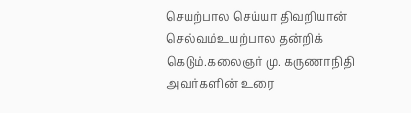செயற்பால செய்யா திவறியான் செல்வம்உயற்பால தன்றிக் கெடும்.கலைஞர் மு. கருணாநிதி அவர்களின் உரை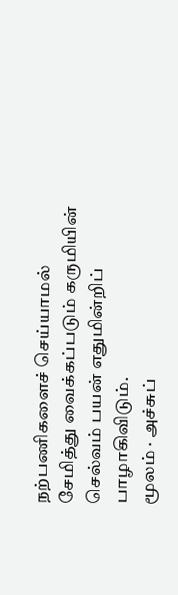நற்பணிகளைச் செய்யாமல் சேமித்து வைக்கப்படும் கருமியின் செல்வம் பயன் எதுமின்றிப் பாழாகிவிடும்.
மூலம் · அச்சுப்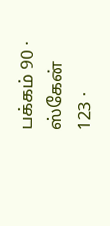பக்கம் 90 · ஸ்கேன் 123 ·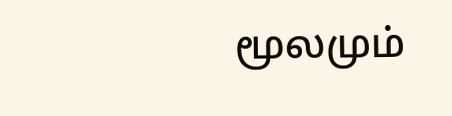மூலமும்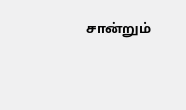சான்றும்